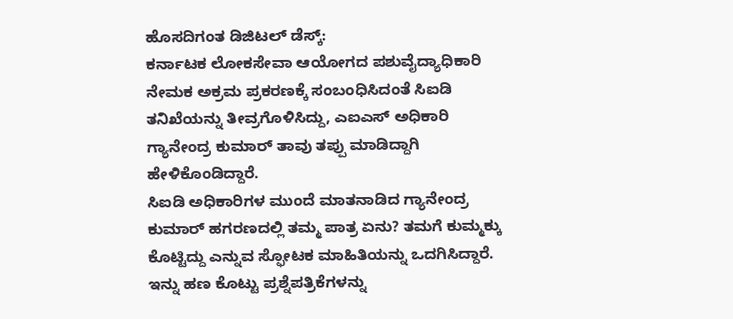ಹೊಸದಿಗಂತ ಡಿಜಿಟಲ್ ಡೆಸ್ಕ್:
ಕರ್ನಾಟಕ ಲೋಕಸೇವಾ ಆಯೋಗದ ಪಶುವೈದ್ಯಾಧಿಕಾರಿ ನೇಮಕ ಅಕ್ರಮ ಪ್ರಕರಣಕ್ಕೆ ಸಂಬಂಧಿಸಿದಂತೆ ಸಿಐಡಿ ತನಿಖೆಯನ್ನು ತೀವ್ರಗೊಳಿಸಿದ್ದು, ಎಐಎಸ್ ಅಧಿಕಾರಿ ಗ್ಯಾನೇಂದ್ರ ಕುಮಾರ್ ತಾವು ತಪ್ಪು ಮಾಡಿದ್ದಾಗಿ ಹೇಳಿಕೊಂಡಿದ್ದಾರೆ.
ಸಿಐಡಿ ಅಧಿಕಾರಿಗಳ ಮುಂದೆ ಮಾತನಾಡಿದ ಗ್ಯಾನೇಂದ್ರ ಕುಮಾರ್ ಹಗರಣದಲ್ಲಿ ತಮ್ಮ ಪಾತ್ರ ಏನು? ತಮಗೆ ಕುಮ್ಮಕ್ಕು ಕೊಟ್ಟಿದ್ದು ಎನ್ನುವ ಸ್ಫೋಟಕ ಮಾಹಿತಿಯನ್ನು ಒದಗಿಸಿದ್ದಾರೆ. ಇನ್ನು ಹಣ ಕೊಟ್ಟು ಪ್ರಶ್ನೆಪತ್ರಿಕೆಗಳನ್ನು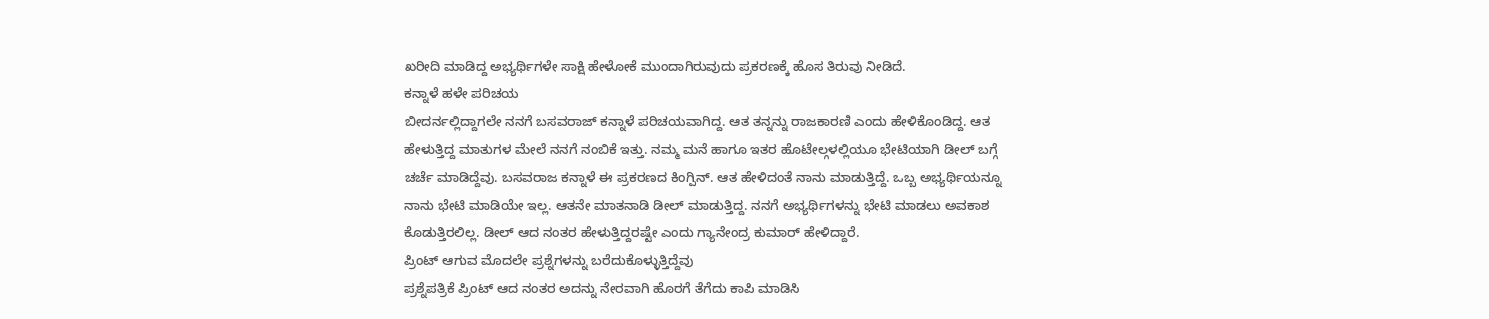ಖರೀದಿ ಮಾಡಿದ್ದ ಅಭ್ಯರ್ಥಿಗಳೇ ಸಾಕ್ಷಿ ಹೇಳೋಕೆ ಮುಂದಾಗಿರುವುದು ಪ್ರಕರಣಕ್ಕೆ ಹೊಸ ತಿರುವು ನೀಡಿದೆ.
ಕನ್ನಾಳೆ ಹಳೇ ಪರಿಚಯ
ಬೀದರ್ನಲ್ಲಿದ್ದಾಗಲೇ ನನಗೆ ಬಸವರಾಜ್ ಕನ್ನಾಳೆ ಪರಿಚಯವಾಗಿದ್ದ. ಆತ ತನ್ನನ್ನು ರಾಜಕಾರಣಿ ಎಂದು ಹೇಳಿಕೊಂಡಿದ್ದ. ಆತ ಹೇಳುತ್ತಿದ್ದ ಮಾತುಗಳ ಮೇಲೆ ನನಗೆ ನಂಬಿಕೆ ಇತ್ತು. ನಮ್ಮ ಮನೆ ಹಾಗೂ ಇತರ ಹೊಟೇಲ್ಗಳಲ್ಲಿಯೂ ಭೇಟಿಯಾಗಿ ಡೀಲ್ ಬಗ್ಗೆ ಚರ್ಚೆ ಮಾಡಿದ್ದೆವು. ಬಸವರಾಜ ಕನ್ನಾಳೆ ಈ ಪ್ರಕರಣದ ಕಿಂಗ್ಪಿನ್. ಆತ ಹೇಳಿದಂತೆ ನಾನು ಮಾಡುತ್ತಿದ್ದೆ. ಒಬ್ಬ ಅಭ್ಯರ್ಥಿಯನ್ನೂ ನಾನು ಭೇಟಿ ಮಾಡಿಯೇ ಇಲ್ಲ. ಆತನೇ ಮಾತನಾಡಿ ಡೀಲ್ ಮಾಡುತ್ತಿದ್ದ. ನನಗೆ ಅಭ್ಯರ್ಥಿಗಳನ್ನು ಭೇಟಿ ಮಾಡಲು ಅವಕಾಶ ಕೊಡುತ್ತಿರಲಿಲ್ಲ. ಡೀಲ್ ಆದ ನಂತರ ಹೇಳುತ್ತಿದ್ದರಷ್ಟೇ ಎಂದು ಗ್ಯಾನೇಂದ್ರ ಕುಮಾರ್ ಹೇಳಿದ್ದಾರೆ.
ಪ್ರಿಂಟ್ ಆಗುವ ಮೊದಲೇ ಪ್ರಶ್ನೆಗಳನ್ನು ಬರೆದುಕೊಳ್ಳುತ್ತಿದ್ದೆವು
ಪ್ರಶ್ನೆಪತ್ರಿಕೆ ಪ್ರಿಂಟ್ ಆದ ನಂತರ ಅದನ್ನು ನೇರವಾಗಿ ಹೊರಗೆ ತೆಗೆದು ಕಾಪಿ ಮಾಡಿಸಿ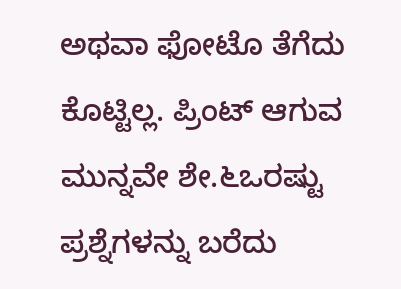ಅಥವಾ ಫೋಟೊ ತೆಗೆದು ಕೊಟ್ಟಿಲ್ಲ. ಪ್ರಿಂಟ್ ಆಗುವ ಮುನ್ನವೇ ಶೇ.೬ಒರಷ್ಟು ಪ್ರಶ್ನೆಗಳನ್ನು ಬರೆದು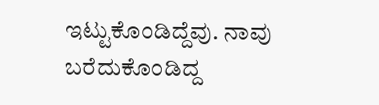ಇಟ್ಟುಕೊಂಡಿದ್ದೆವು. ನಾವು ಬರೆದುಕೊಂಡಿದ್ದ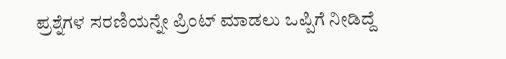ಪ್ರಶ್ನೆಗಳ ಸರಣಿಯನ್ನೇ ಪ್ರಿಂಟ್ ಮಾಡಲು ಒಪ್ಪಿಗೆ ನೀಡಿದ್ದೆ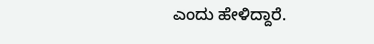ಎಂದು ಹೇಳಿದ್ದಾರೆ.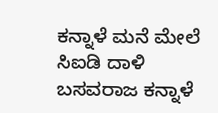ಕನ್ನಾಳೆ ಮನೆ ಮೇಲೆ ಸಿಐಡಿ ದಾಳಿ
ಬಸವರಾಜ ಕನ್ನಾಳೆ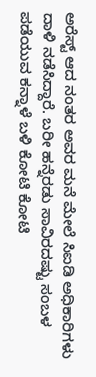ಅರೆಸ್ಟ್ ಆದ ನಂತರ ಅವರ ಮನೆ ಮೇಲೆ ಸಿಐಡಿ ಅಧಿಕಾರಿಗಳು ದಾಳಿ ನಡೆಸಿದ್ದಾರೆ. ಬರೀ ಹನ್ನೆರಡು ಸಾವಿರದಷ್ಟು ಸಂಬಳ ಪಡೆಯುವ ಕನ್ನಾಳೆ ಬಳಿ ಕೋಟಿ ಕೋಟಿ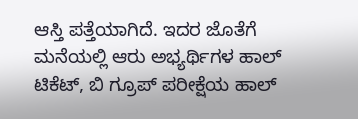ಆಸ್ತಿ ಪತ್ತೆಯಾಗಿದೆ. ಇದರ ಜೊತೆಗೆ ಮನೆಯಲ್ಲಿ ಆರು ಅಭ್ಯರ್ಥಿಗಳ ಹಾಲ್ ಟಿಕೆಟ್, ಬಿ ಗ್ರೂಪ್ ಪರೀಕ್ಷೆಯ ಹಾಲ್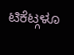ಟಿಕೆಟ್ಗಳೂ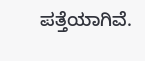ಪತ್ತೆಯಾಗಿವೆ.